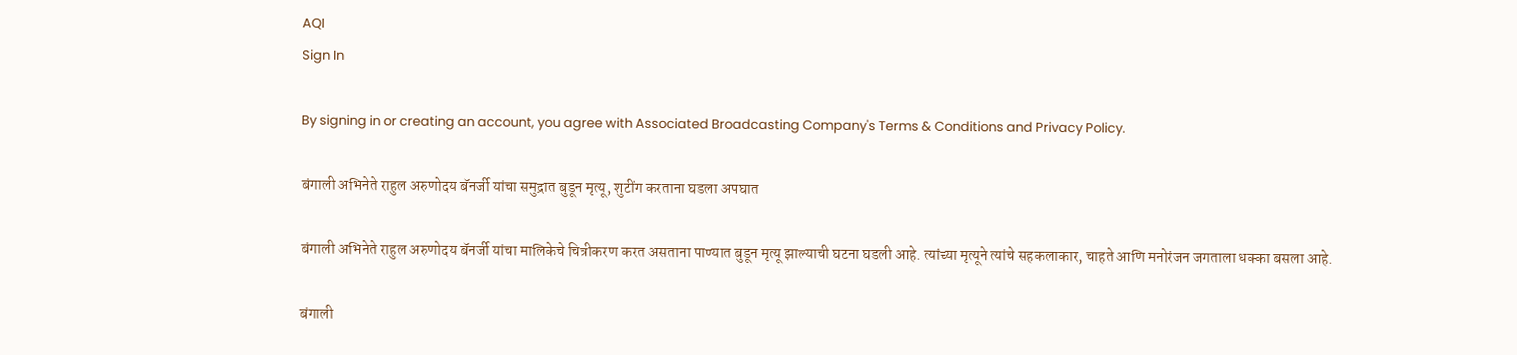AQI
Sign In

By signing in or creating an account, you agree with Associated Broadcasting Company's Terms & Conditions and Privacy Policy.

बंगाली अभिनेते राहुल अरुणोदय बॅनर्जी यांचा समुद्रात बुडून मृत्यू, शुटींग करताना घडला अपघात

बंगाली अभिनेते राहुल अरुणोदय बॅनर्जी यांचा मालिकेचे चित्रीकरण करत असताना पाण्यात बुडून मृत्यू झाल्याची घटना घडली आहे. त्यांच्या मृत्यूने त्यांचे सहकलाकार, चाहते आणि मनोरंजन जगताला धक्का बसला आहे.

बंगाली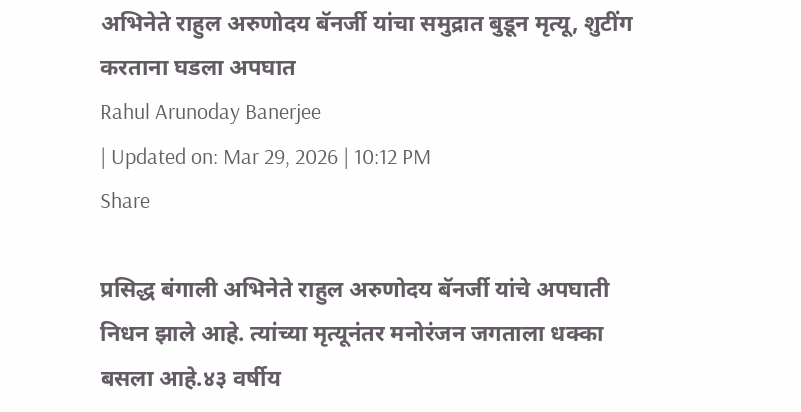अभिनेते राहुल अरुणोदय बॅनर्जी यांचा समुद्रात बुडून मृत्यू, शुटींग करताना घडला अपघात
Rahul Arunoday Banerjee
| Updated on: Mar 29, 2026 | 10:12 PM
Share

प्रसिद्ध बंगाली अभिनेते राहुल अरुणोदय बॅनर्जी यांचे अपघाती निधन झाले आहे. त्यांच्या मृत्यूनंतर मनोरंजन जगताला धक्का बसला आहे.४३ वर्षीय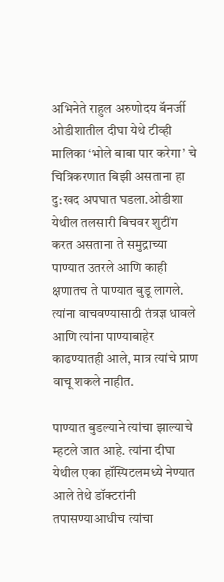अभिनेते राहुल अरुणोदय बॅनर्जी ओडीशातील दीघा येथे टीव्ही मालिका ‘भोले बाबा पार करेगा’ चे चित्रिकरणात बिझी असताना हा दु:खद अपघात घडला.ओडीशा येथील तलसारी बिचवर शुटींग करत असताना ते समुद्राच्या पाण्यात उतरले आणि काही क्षणातच ते पाण्यात बुडू लागले. त्यांना वाचवण्यासाठी तंत्रज्ञ धावले आणि त्यांना पाण्याबाहेर काढण्यातही आले, मात्र त्यांचे प्राण वाचू शकले नाहीत.

पाण्यात बुडल्याने त्यांचा झाल्याचे म्हटले जात आहे. त्यांना दीघा येथील एका हॉस्पिटलमध्ये नेण्यात आले तेथे डॉक्टरांनी तपासण्याआधीच त्यांचा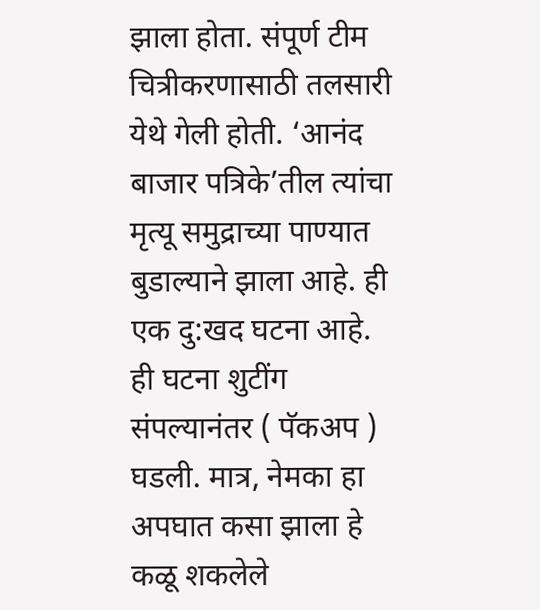झाला होता. संपूर्ण टीम चित्रीकरणासाठी तलसारी येथे गेली होती. ‘आनंद बाजार पत्रिके’तील त्यांचा मृत्यू समुद्राच्या पाण्यात बुडाल्याने झाला आहे. ही एक दु:खद घटना आहे. ही घटना शुटींग संपल्यानंतर ( पॅकअप ) घडली. मात्र, नेमका हा अपघात कसा झाला हे कळू शकलेले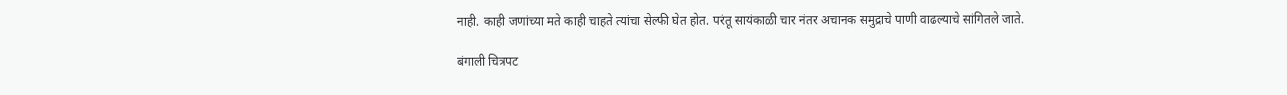नाही. काही जणांच्या मते काही चाहते त्यांचा सेल्फी घेत होत. परंतू सायंकाळी चार नंतर अचानक समुद्राचे पाणी वाढल्याचे सांगितले जाते.

बंगाली चित्रपट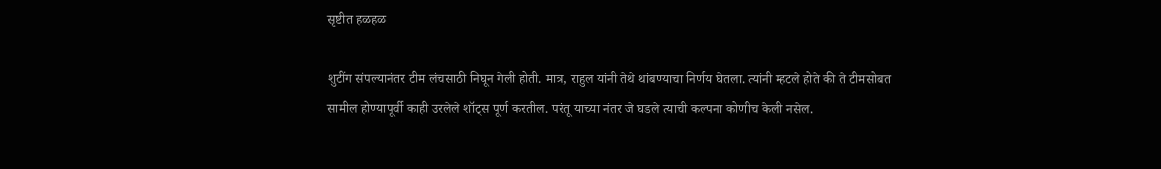सृष्टीत हळहळ

शुटींग संपल्यानंतर टीम लंचसाठी निघून गेली होती. मात्र, राहुल यांनी तेथे थांबण्याचा निर्णय घेतला. त्यांनी म्हटले होते की ते टीमसोबत सामील होण्यापूर्वी काही उरलेले शॉट्स पूर्ण करतील. परंतू याच्या नंतर जे घडले त्याची कल्पना कोणीच केली नसेल.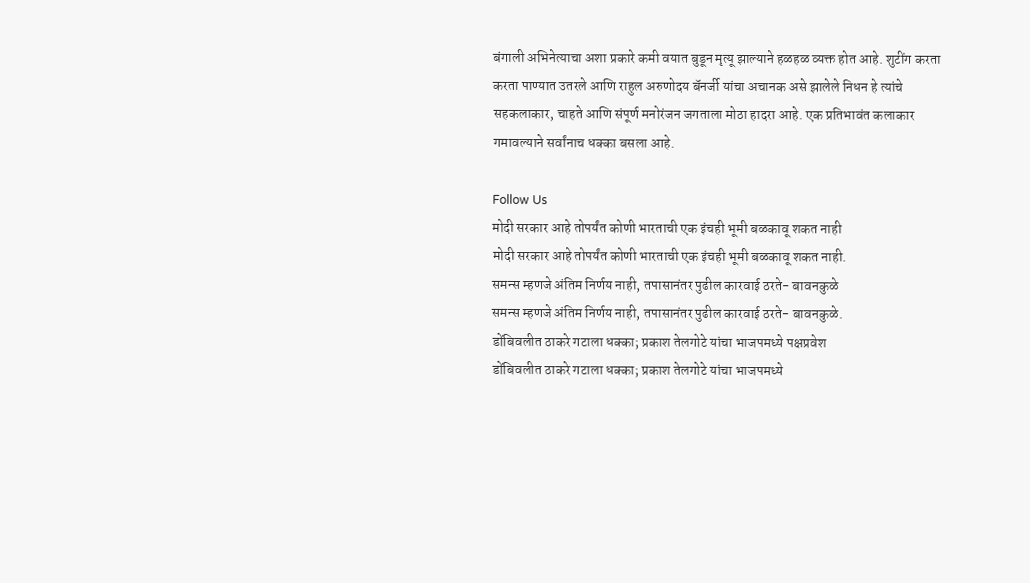बंगाली अभिनेत्याचा अशा प्रकारे कमी वयात बुडून मृत्यू झाल्याने हळहळ व्यक्त होत आहे. शुटींग करता करता पाण्यात उतरले आणि राहुल अरुणोदय बॅनर्जी यांचा अचानक असे झालेले निधन हे त्यांचे सहकलाकार, चाहते आणि संपूर्ण मनोरंजन जगताला मोठा हादरा आहे. एक प्रतिभावंत कलाकार गमावल्याने सर्वांनाच धक्का बसला आहे.

Follow Us
मोदी सरकार आहे तोपर्यंत कोणी भारताची एक इंचही भूमी बळकावू शकत नाही
मोदी सरकार आहे तोपर्यंत कोणी भारताची एक इंचही भूमी बळकावू शकत नाही.
समन्स म्हणजे अंतिम निर्णय नाही, तपासानंतर पुढील कारवाई ठरते- बावनकुळे
समन्स म्हणजे अंतिम निर्णय नाही, तपासानंतर पुढील कारवाई ठरते- बावनकुळे.
डोंबिवलीत ठाकरे गटाला धक्का; प्रकाश तेलगोटे यांचा भाजपमध्ये पक्षप्रवेश
डोंबिवलीत ठाकरे गटाला धक्का; प्रकाश तेलगोटे यांचा भाजपमध्ये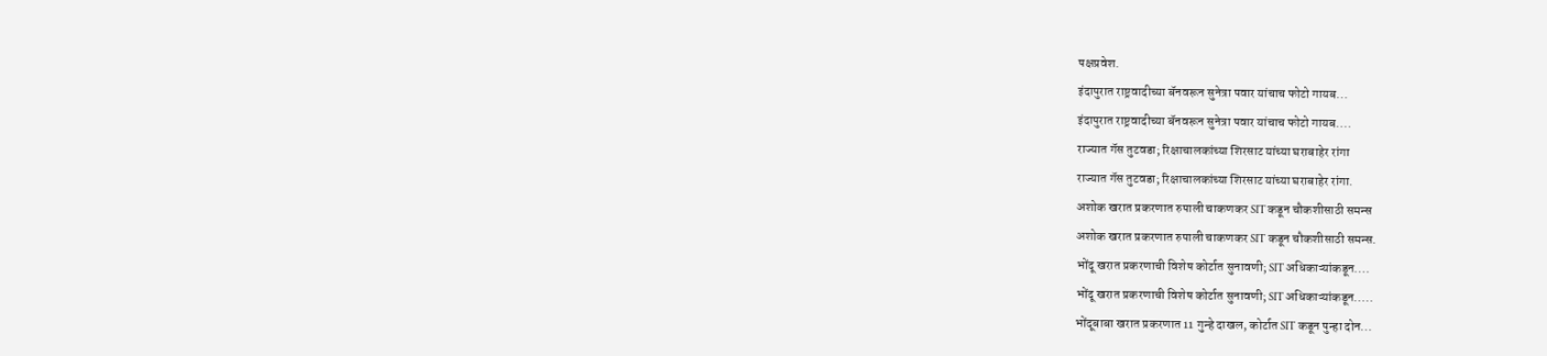पक्षप्रवेश.
इंदापुरात राष्ट्रवादीच्या बॅनवरून सुनेत्रा पवार यांचाच फोटो गायब...
इंदापुरात राष्ट्रवादीच्या बॅनवरून सुनेत्रा पवार यांचाच फोटो गायब....
राज्यात गॅस तुटवडा; रिक्षाचालकांच्या शिरसाट यांच्या घराबाहेर रांगा
राज्यात गॅस तुटवडा; रिक्षाचालकांच्या शिरसाट यांच्या घराबाहेर रांगा.
अशोक खरात प्रकरणात रुपाली चाकणकर SIT कडून चौकशीसाठी समन्स
अशोक खरात प्रकरणात रुपाली चाकणकर SIT कडून चौकशीसाठी समन्स.
भोंदू खरात प्रकरणाची विशेष कोर्टात सुनावणी; SIT अधिकाऱ्यांकडून....
भोंदू खरात प्रकरणाची विशेष कोर्टात सुनावणी; SIT अधिकाऱ्यांकडून.....
भोंदूबाबा खरात प्रकरणात 11 गुन्हे दाखल, कोर्टात SIT कडून पुन्हा दोन...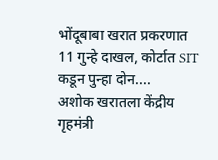भोंदूबाबा खरात प्रकरणात 11 गुन्हे दाखल, कोर्टात SIT कडून पुन्हा दोन....
अशोक खरातला केंद्रीय गृहमंत्री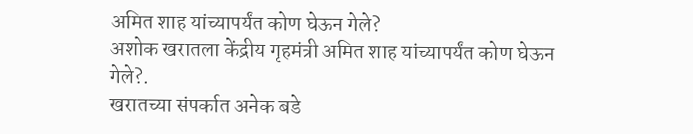अमित शाह यांच्यापर्यंत कोण घेऊन गेले?
अशोक खरातला केंद्रीय गृहमंत्री अमित शाह यांच्यापर्यंत कोण घेऊन गेले?.
खरातच्या संपर्कात अनेक बडे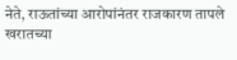नेते, राऊतांच्या आरोपांनंतर राजकारण तापले
खरातच्या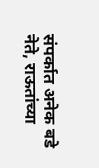संपर्कात अनेक बडे नेते, राऊतांच्या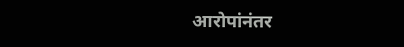आरोपांनंतर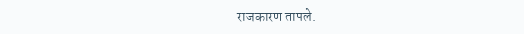राजकारण तापले.